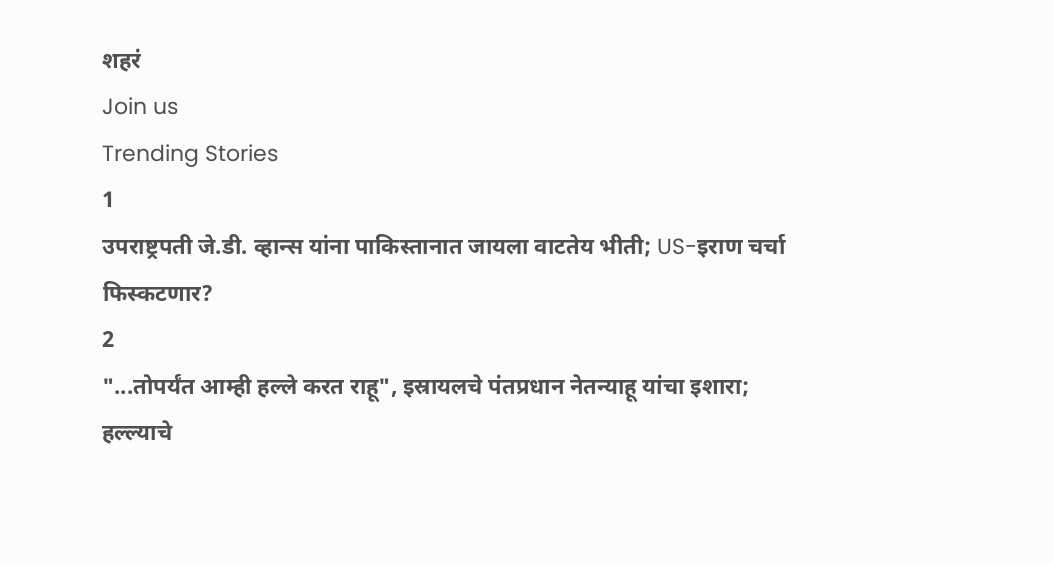शहरं
Join us
Trending Stories
1
उपराष्ट्रपती जे.डी. व्हान्स यांना पाकिस्तानात जायला वाटतेय भीती; US-इराण चर्चा फिस्कटणार?
2
"...तोपर्यंत आम्ही हल्ले करत राहू", इस्रायलचे पंतप्रधान नेतन्याहू यांचा इशारा; हल्ल्याचे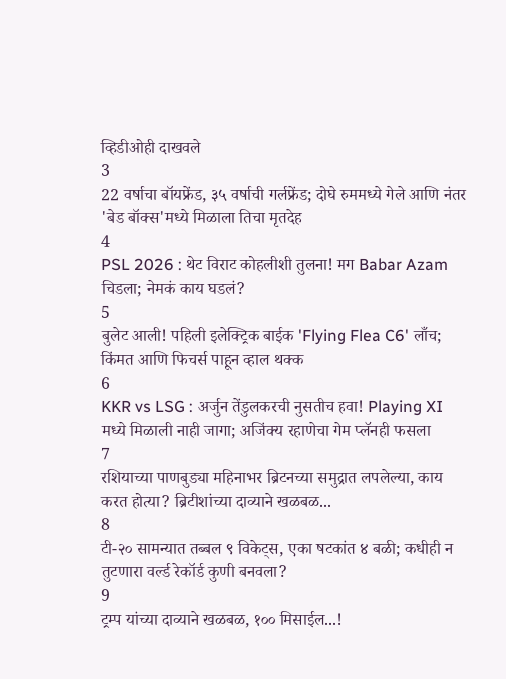व्हिडीओही दाखवले
3
22 वर्षाचा बॉयफ्रेंड, ३५ वर्षाची गर्लफ्रेंड; दोघे रुममध्ये गेले आणि नंतर 'बेड बॉक्स'मध्ये मिळाला तिचा मृतदेह
4
PSL 2026 : थेट विराट कोहलीशी तुलना! मग Babar Azam चिडला; नेमकं काय घडलं?
5
बुलेट आली! पहिली इलेक्ट्रिक बाईक 'Flying Flea C6' लाँच; किंमत आणि फिचर्स पाहून व्हाल थक्क
6
KKR vs LSG : अर्जुन तेंडुलकरची नुसतीच हवा! Playing XI मध्ये मिळाली नाही जागा; अजिंक्य रहाणेचा गेम प्लॅनही फसला
7
रशियाच्या पाणबुड्या महिनाभर ब्रिटनच्या समुद्रात लपलेल्या, काय करत होत्या? ब्रिटीशांच्या दाव्याने खळबळ...
8
टी-२० सामन्यात तब्बल ९ विकेट्स, एका षटकांत ४ बळी; कधीही न तुटणारा वर्ल्ड रेकॉर्ड कुणी बनवला?
9
ट्रम्प यांच्या दाव्याने खळबळ, १०० मिसाईल...!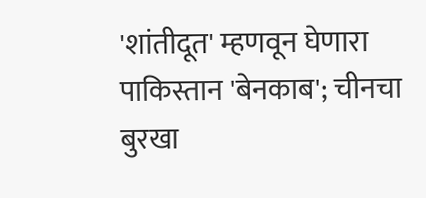'शांतीदूत' म्हणवून घेणारा पाकिस्तान 'बेनकाब'; चीनचा बुरखा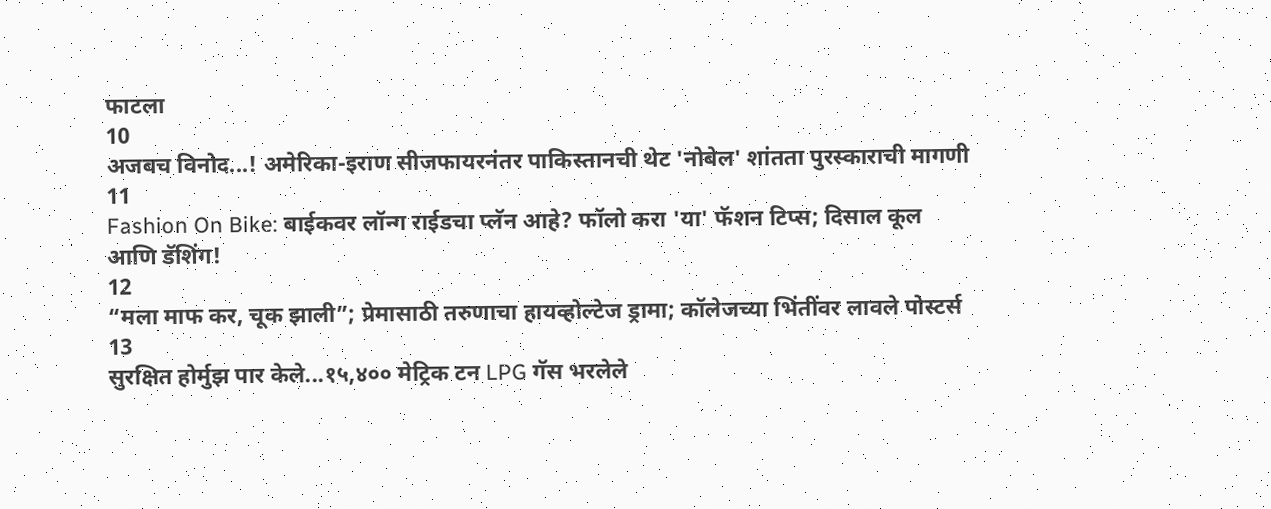फाटला
10
अजबच विनोद...! अमेरिका-इराण सीजफायरनंतर पाकिस्तानची थेट 'नोबेल' शांतता पुरस्काराची मागणी
11
Fashion On Bike: बाईकवर लॉन्ग राईडचा प्लॅन आहे? फॉलो करा 'या' फॅशन टिप्स; दिसाल कूल आणि डॅशिंग!
12
“मला माफ कर, चूक झाली”; प्रेमासाठी तरुणाचा हायव्होल्टेज ड्रामा; कॉलेजच्या भिंतींवर लावले पोस्टर्स
13
सुरक्षित होर्मुझ पार केले...१५,४०० मेट्रिक टन LPG गॅस भरलेले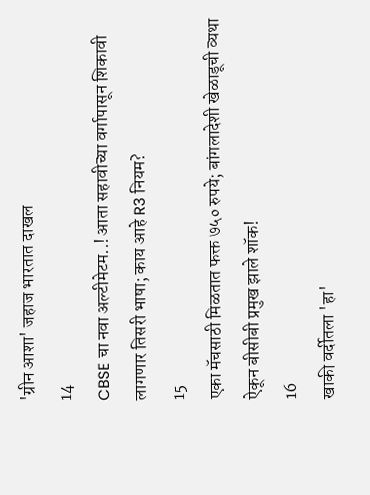'ग्रीन आशा' जहाज भारतात दाखल
14
CBSE चा नवा अल्टीमेटम..! आता सहावीच्या वर्गापासून शिकावी लागणार तिसरी भाषा; काय आहे R3 नियम?
15
एका मॅचसाठी मिळतात फक्त ७५० रुपये; बांगलादेशी खेळाडूची व्यथा ऐकून बीसीबी प्रमुख झाले शॉक!
16
खाकी वर्दीतला 'हा'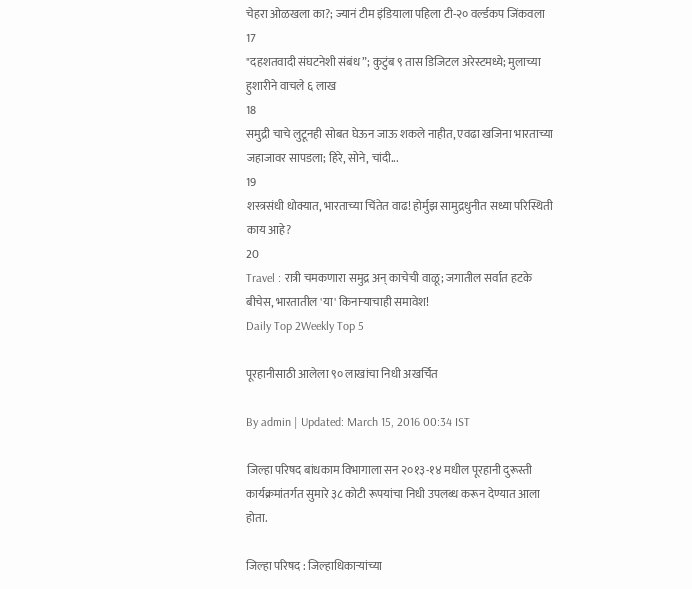चेहरा ओळखला का?; ज्यानं टीम इंडियाला पहिला टी-२० वर्ल्डकप जिंकवला
17
"दहशतवादी संघटनेशी संबंध”; कुटुंब ९ तास डिजिटल अरेस्टमध्ये; मुलाच्या हुशारीने वाचले ६ लाख
18
समुद्री चाचे लुटूनही सोबत घेऊन जाऊ शकले नाहीत, एवढा खजिना भारताच्या जहाजावर सापडला; हिरे, सोने, चांदी...
19
शस्त्रसंधी धोक्यात, भारताच्या चिंतेत वाढ! होर्मुझ सामुद्रधुनीत सध्या परिस्थिती काय आहे?
20
Travel : रात्री चमकणारा समुद्र अन् काचेची वाळू; जगातील सर्वात हटके बीचेस, भारतातील 'या' किनाऱ्याचाही समावेश!
Daily Top 2Weekly Top 5

पूरहानीसाठी आलेला ९० लाखांचा निधी अखर्चित

By admin | Updated: March 15, 2016 00:34 IST

जिल्हा परिषद बांधकाम विभागाला सन २०१३-१४ मधील पूरहानी दुरूस्ती कार्यक्रमांतर्गत सुमारे ३८ कोटी रूपयांचा निधी उपलब्ध करून देण्यात आला होता.

जिल्हा परिषद : जिल्हाधिकाऱ्यांच्या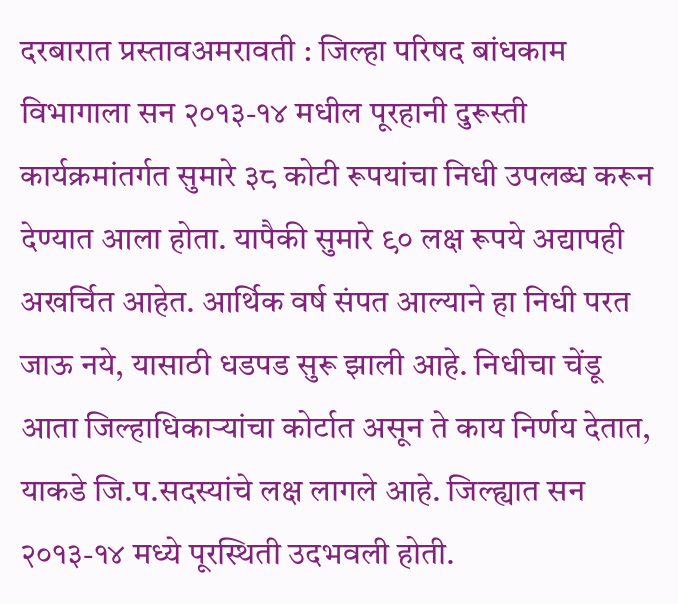दरबारात प्रस्तावअमरावती : जिल्हा परिषद बांधकाम विभागाला सन २०१३-१४ मधील पूरहानी दुरूस्ती कार्यक्रमांतर्गत सुमारे ३८ कोटी रूपयांचा निधी उपलब्ध करून देण्यात आला होता. यापैकी सुमारे ९० लक्ष रूपये अद्यापही अखर्चित आहेत. आर्थिक वर्ष संपत आल्याने हा निधी परत जाऊ नये, यासाठी धडपड सुरू झाली आहे. निधीचा चेंडू आता जिल्हाधिकाऱ्यांचा कोर्टात असून ते काय निर्णय देतात, याकडे जि.प.सदस्यांचे लक्ष लागले आहे. जिल्ह्यात सन २०१३-१४ मध्ये पूरस्थिती उदभवली होती.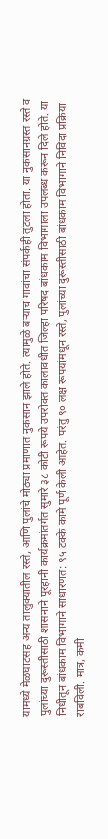यामध्ये मेळघाटसह अन्य तालुक्यातील रस्ते, आणि पुलांचे मोठ्या प्रमाणात नुकसान झाले होते. त्यामुळे बऱ्याच गावांचा संपर्कही तुटला होता. या नुकसानग्रस्त रस्ते व पुलांच्या दुरूस्तीसाठी शासनाने पूरहानी कार्यक्रमांतर्गत सुमारे ३८ कोटी रूपये उपरोक्त कालावधीत जिल्हा परिषद बांधकाम विभागाला उपलब्ध करून दिले होते. या निधीतून बांधकाम विभागाने साधारणत: ९५ टक्के कामे पूर्ण केली आहेत. परंतु ९० लक्ष रूपयांमधून रस्ते, पुलांच्या दुरूस्तीसाठी बांधकाम विभागाने निविदा प्रक्रिया राबविली. मात्र, कमी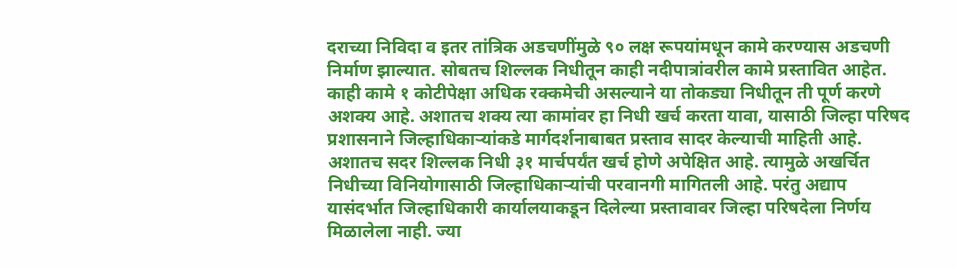दराच्या निविदा व इतर तांत्रिक अडचणींमुळे ९० लक्ष रूपयांमधून कामे करण्यास अडचणी निर्माण झाल्यात. सोबतच शिल्लक निधीतून काही नदीपात्रांवरील कामे प्रस्तावित आहेत. काही कामे १ कोटीपेक्षा अधिक रक्कमेची असल्याने या तोकड्या निधीतून ती पूर्ण करणे अशक्य आहे. अशातच शक्य त्या कामांवर हा निधी खर्च करता यावा, यासाठी जिल्हा परिषद प्रशासनाने जिल्हाधिकाऱ्यांकडे मार्गदर्शनाबाबत प्रस्ताव सादर केल्याची माहिती आहे. अशातच सदर शिल्लक निधी ३१ मार्चपर्यंत खर्च होणे अपेक्षित आहे. त्यामुळे अखर्चित निधीच्या विनियोगासाठी जिल्हाधिकाऱ्यांची परवानगी मागितली आहे. परंतु अद्याप यासंदर्भात जिल्हाधिकारी कार्यालयाकडून दिलेल्या प्रस्तावावर जिल्हा परिषदेला निर्णय मिळालेला नाही. ज्या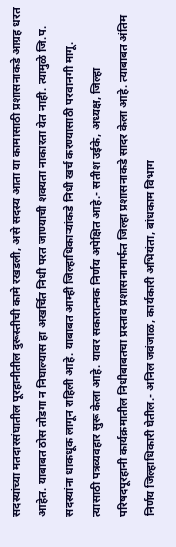सदस्यांच्या मतदारसंघातील पूरहानीतील दुरूस्तीची कामे रखडली, असे सदस्य आता या कामासाठी प्रशासनाकडे आग्रह धरत आहेत. याबाबत ठोस तोडगा न निघाल्यास हा अखर्चित निधी परत जाण्याची शक्यता नाकारता येत नाही. त्यामुळे जि.प. सदस्यांना धाकधूक लागून राहिली आहे. याबाबत आम्ही जिल्हाधिकाऱ्यांकडे निधी खर्च करण्यासाठी परवानगी मागू. त्यासाठी पत्रव्यवहार सुरू केला आहे. यावर सकारात्मक निर्णय अपेक्षित आहे.- सतीश उईके, अध्यक्ष, जिल्हा परिषदपूरहानी कार्यक्रमातील निधीबाबतचा प्रस्ताव प्रशासनामार्फत जिल्हा प्रशासनाकडे सादर केला आहे. त्याबाबत अंतिम निर्णय जिल्हाधिकारी घेतील.- अनिल जवंजाळ, कार्यकारी अभियंता, बांधकाम विभाग